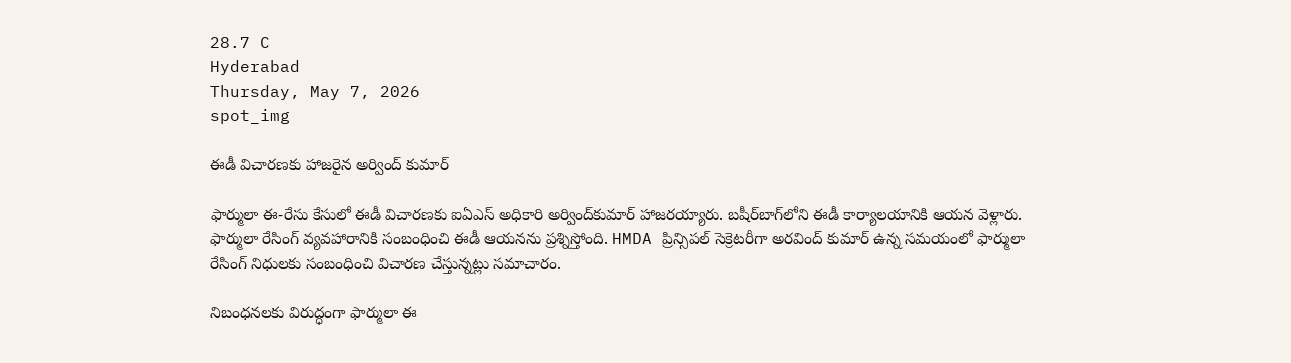28.7 C
Hyderabad
Thursday, May 7, 2026
spot_img

ఈడీ విచారణకు హాజరైన అర్వింద్‌ కుమార్‌

ఫార్ములా ఈ-రేసు కేసులో ఈడీ విచారణకు ఐఏఎస్ అధికారి అర్వింద్‌కుమార్‌ హాజరయ్యారు. బషీర్‌బాగ్‌లోని ఈడీ కార్యాలయానికి ఆయన వెళ్లారు. ఫార్ములా రేసింగ్ వ్యవహారానికి సంబంధించి ఈడీ ఆయనను ప్రశ్నిస్తోంది. HMDA ప్రిన్సిపల్ సెక్రెటరీగా అరవింద్ కుమార్ ఉన్న సమయంలో ఫార్ములా రేసింగ్ నిధులకు సంబంధించి విచారణ చేస్తున్నట్లు సమాచారం.

నిబంధనలకు విరుద్ధంగా ఫార్ములా ఈ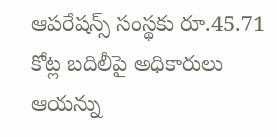ఆపరేషన్స్‌ సంస్థకు రూ.45.71 కోట్ల బదిలీపై అధికారులు ఆయన్ను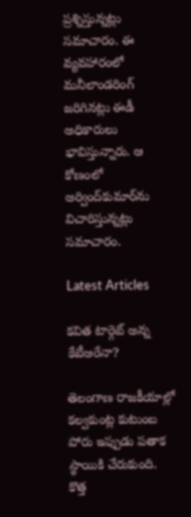ప్రశ్నిస్తున్నట్లు సమాచారం. ఈ వ్యవహారంలో మనీలాండరింగ్ జరిగినట్లు ఈడీ అధికారులు భావిస్తున్నారు. ఆ కోణంలో అర్వింద్‌కుమార్‌ను విచారిస్తున్నట్లు సమాచారం.

Latest Articles

కవిత టార్గెట్ అన్న కేటీఆరేనా?

తెలంగాణ రాజకీయాల్లో కల్వకుంట్ల కుటుంబ పోరు ఇప్పుడు పతాక స్థాయికి చేరుకుంది. కొత్త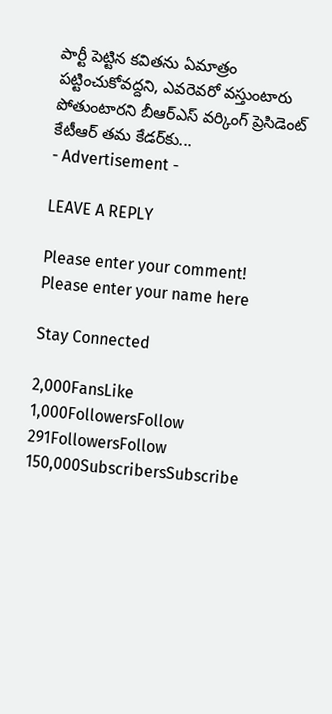పార్టీ పెట్టిన కవితను ఏమాత్రం పట్టించుకోవద్దని, ఎవరెవరో వస్తుంటారు పోతుంటారని బీఆర్ఎస్ వర్కింగ్ ప్రెసిడెంట్ కేటీఆర్ తమ కేడర్‌కు...
- Advertisement -

LEAVE A REPLY

Please enter your comment!
Please enter your name here

Stay Connected

2,000FansLike
1,000FollowersFollow
291FollowersFollow
150,000SubscribersSubscribe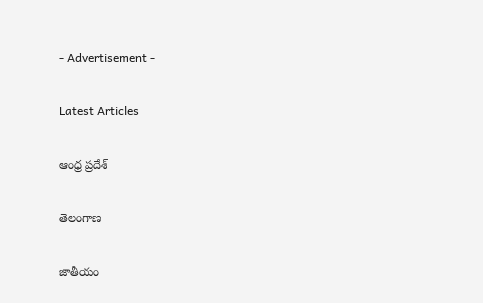- Advertisement -

Latest Articles

ఆంధ్ర ప్రదేశ్

తెలంగాణ

జాతీయం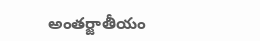అంతర్జాతీయం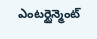ఎంటర్టైన్మెంట్